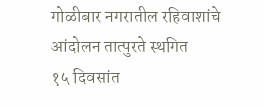गोळीबार नगरातील रहिवाशांचे आंदोलन तात्पुरते स्थगित
१५ दिवसांत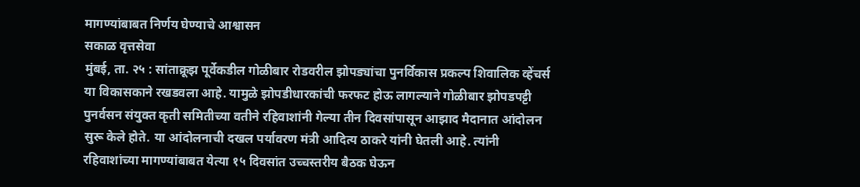मागण्यांबाबत निर्णय घेण्याचे आश्वासन
सकाळ वृत्तसेवा
मुंबई, ता. २५ : सांताक्रूझ पूर्वेकडील गोळीबार रोडवरील झोपड्यांचा पुनर्विकास प्रकल्प शिवालिक व्हेंचर्स या विकासकाने रखडवला आहे. यामुळे झोपडीधारकांची फरफट होऊ लागल्याने गोळीबार झोपडपट्टी पुनर्वसन संयुक्त कृती समितीच्या वतीने रहिवाशांनी गेल्या तीन दिवसांपासून आझाद मैदानात आंदोलन सुरू केले होते. या आंदोलनाची दखल पर्यावरण मंत्री आदित्य ठाकरे यांनी घेतली आहे. त्यांनी रहिवाशांच्या मागण्यांबाबत येत्या १५ दिवसांत उच्चस्तरीय बैठक घेऊन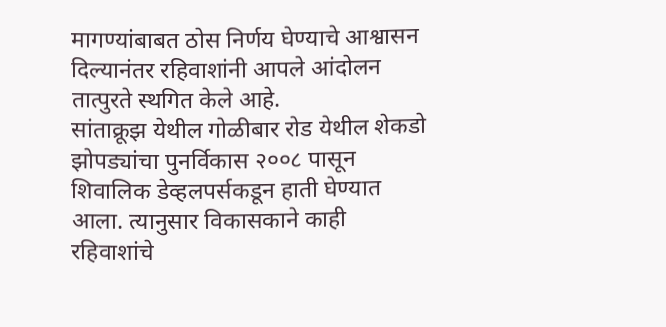मागण्यांबाबत ठोस निर्णय घेण्याचे आश्वासन दिल्यानंतर रहिवाशांनी आपले आंदोलन तात्पुरते स्थगित केले आहे.
सांताक्रूझ येथील गोळीबार रोड येथील शेकडो झोपड्यांचा पुनर्विकास २००८ पासून शिवालिक डेव्हलपर्सकडून हाती घेण्यात आला. त्यानुसार विकासकाने काही रहिवाशांचे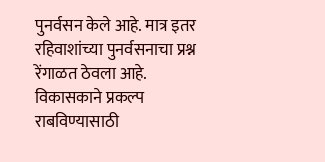पुनर्वसन केले आहे. मात्र इतर रहिवाशांच्या पुनर्वसनाचा प्रश्न रेंगाळत ठेवला आहे. विकासकाने प्रकल्प राबविण्यासाठी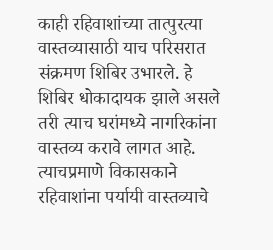काही रहिवाशांच्या तात्पुरत्या वास्तव्यासाठी याच परिसरात संक्रमण शिबिर उभारले. हे शिबिर धोकादायक झाले असले तरी त्याच घरांमध्ये नागरिकांना वास्तव्य करावे लागत आहे. त्याचप्रमाणे विकासकाने रहिवाशांना पर्यायी वास्तव्याचे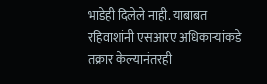भाडेही दिलेले नाही. याबाबत रहिवाशांनी एसआरए अधिकाऱ्यांकडे तक्रार केल्यानंतरही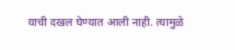याची दखल घेण्यात आली नाही. त्यामुळे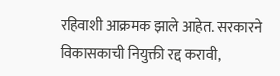रहिवाशी आक्रमक झाले आहेत. सरकारने विकासकाची नियुक्ती रद्द करावी,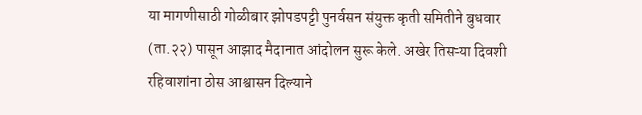या मागणीसाठी गोळीबार झोपडपट्टी पुनर्वसन संयुक्त कृती समितीने बुधवार (ता.२२) पासून आझाद मैदानात आंदोलन सुरू केले. अखेर तिसऱ्या दिवशी रहिवाशांना ठोस आश्वासन दिल्याने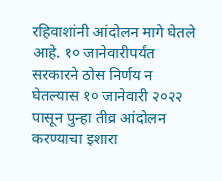रहिवाशांनी आंदोलन मागे घेतले आहे. १० जानेवारीपर्यंत सरकारने ठोस निर्णय न घेतल्यास १० जानेवारी २०२२ पासून पुन्हा तीव्र आंदोलन करण्याचा इशारा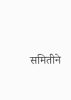समितीने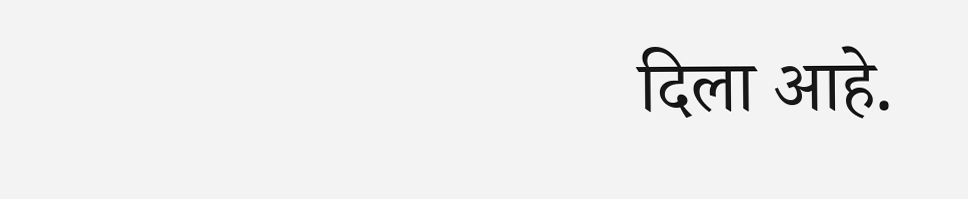दिला आहे.